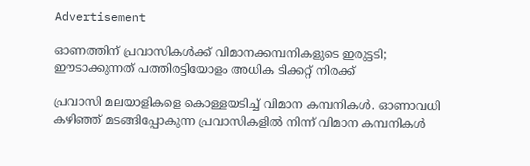Advertisement

ഓണത്തിന് പ്രവാസികൾക്ക് വിമാനക്കമ്പനികളുടെ ഇരുട്ടടി; ഈടാക്കുന്നത് പത്തിരട്ടിയോളം അധിക ടിക്കറ്റ് നിരക്ക്

പ്രവാസി മലയാളികളെ കൊള്ളയടിച്ച് വിമാന കമ്പനികൾ. ഓണാവധി കഴിഞ്ഞ് മടങ്ങിപ്പോകുന്ന പ്രവാസികളിൽ നിന്ന് വിമാന കമ്പനികൾ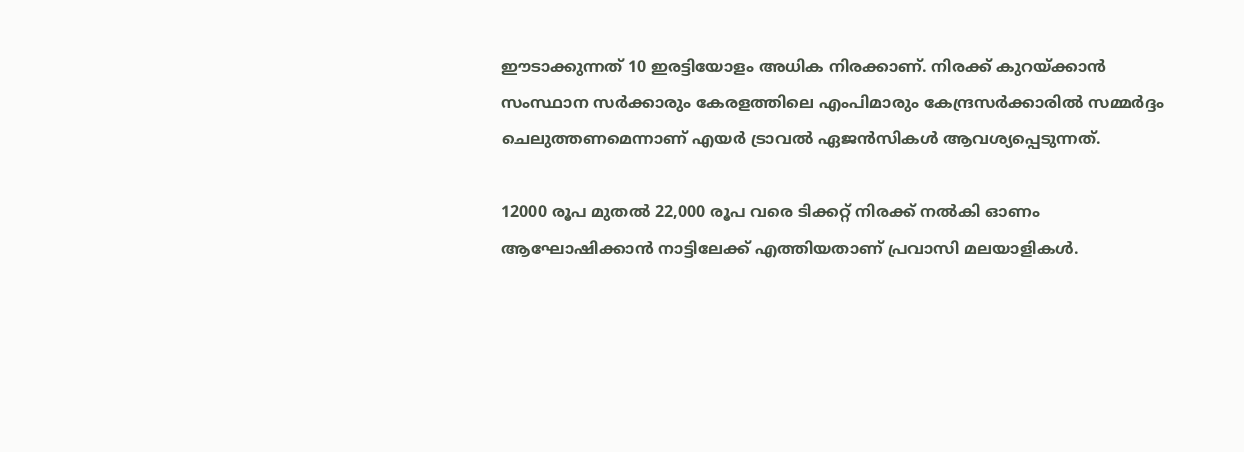ഈടാക്കുന്നത് 10 ഇരട്ടിയോളം അധിക നിരക്കാണ്. നിരക്ക് കുറയ്ക്കാൻ സംസ്ഥാന സർക്കാരും കേരളത്തിലെ എംപിമാരും കേന്ദ്രസർക്കാരിൽ സമ്മർദ്ദം ചെലുത്തണമെന്നാണ് എയർ ട്രാവൽ ഏജൻസികൾ ആവശ്യപ്പെടുന്നത്.

12000 രൂപ മുതൽ 22,000 രൂപ വരെ ടിക്കറ്റ് നിരക്ക് നൽകി ഓണം ആഘോഷിക്കാൻ നാട്ടിലേക്ക് എത്തിയതാണ് പ്രവാസി മലയാളികൾ.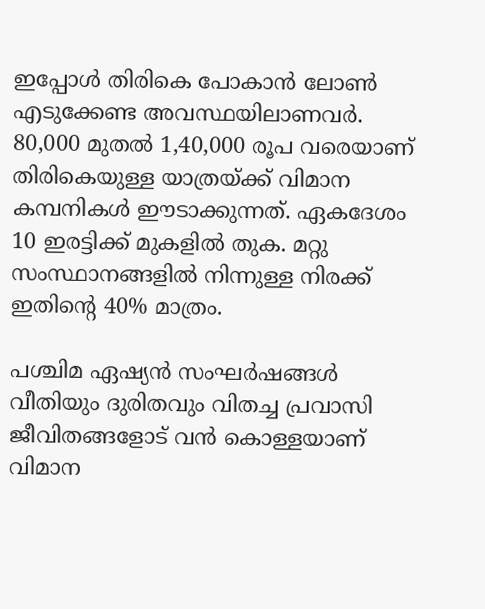ഇപ്പോൾ തിരികെ പോകാൻ ലോൺ എടുക്കേണ്ട അവസ്ഥയിലാണവർ. 80,000 മുതൽ 1,40,000 രൂപ വരെയാണ് തിരികെയുള്ള യാത്രയ്ക്ക് വിമാന കമ്പനികൾ ഈടാക്കുന്നത്. ഏകദേശം 10 ഇരട്ടിക്ക് മുകളിൽ തുക. മറ്റു സംസ്ഥാനങ്ങളിൽ നിന്നുള്ള നിരക്ക് ഇതിന്റെ 40% മാത്രം.

പശ്ചിമ ഏഷ്യൻ സംഘർഷങ്ങൾ വീതിയും ദുരിതവും വിതച്ച പ്രവാസി ജീവിതങ്ങളോട് വൻ കൊള്ളയാണ് വിമാന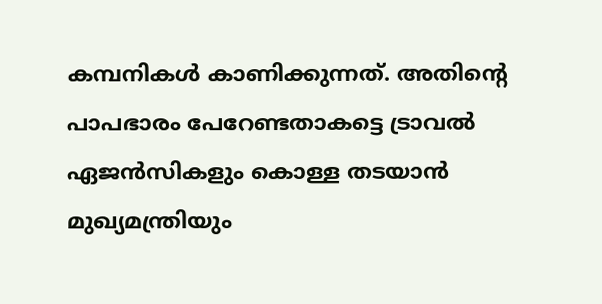കമ്പനികൾ കാണിക്കുന്നത്. അതിന്‍റെ പാപഭാരം പേറേണ്ടതാകട്ടെ ട്രാവൽ ഏജൻസികളും കൊള്ള തടയാൻ മുഖ്യമന്ത്രിയും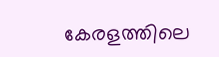കേരളത്തിലെ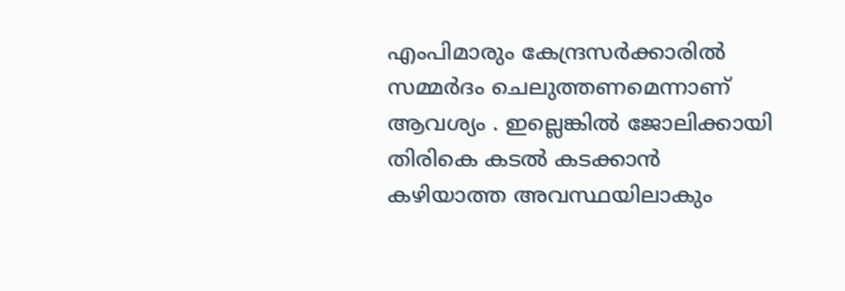എംപിമാരും കേന്ദ്രസർക്കാരിൽ സമ്മർദം ചെലുത്തണമെന്നാണ് ആവശ്യം . ഇല്ലെങ്കിൽ ജോലിക്കായി തിരികെ കടൽ കടക്കാൻ കഴിയാത്ത അവസ്ഥയിലാകും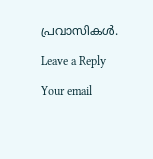പ്രവാസികൾ.

Leave a Reply

Your email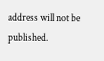address will not be published.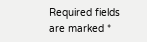Required fields are marked *